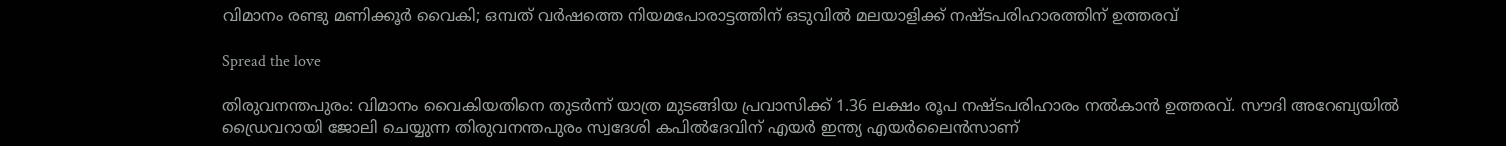വിമാനം രണ്ടു മണിക്കൂര്‍ വൈകി; ഒമ്പത് വര്‍ഷത്തെ നിയമപോരാട്ടത്തിന് ഒടുവിൽ മലയാളിക്ക് നഷ്ടപരിഹാരത്തിന് ഉത്തരവ്

Spread the love

തിരുവനന്തപുരം: വിമാനം വൈകിയതിനെ തുടര്‍ന്ന് യാത്ര മുടങ്ങിയ പ്രവാസിക്ക് 1.36 ലക്ഷം രൂപ നഷ്ടപരിഹാരം നല്‍കാന്‍ ഉത്തരവ്. സൗദി അറേബ്യയില്‍ ഡ്രൈവറായി ജോലി ചെയ്യുന്ന തിരുവനന്തപുരം സ്വദേശി കപില്‍ദേവിന് എയര്‍ ഇന്ത്യ എയര്‍ലൈന്‍സാണ്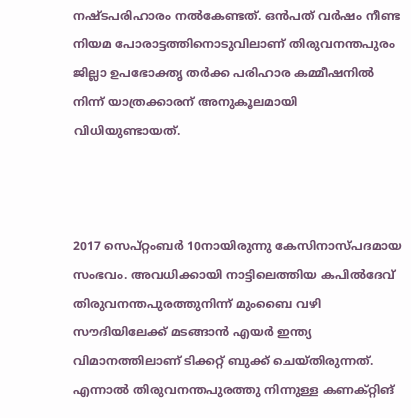നഷ്ടപരിഹാരം നല്‍കേണ്ടത്. ഒന്‍പത് വര്‍ഷം നീണ്ട നിയമ പോരാട്ടത്തിനൊടുവിലാണ് തിരുവനന്തപുരം ജില്ലാ ഉപഭോക്തൃ തര്‍ക്ക പരിഹാര കമ്മീഷനില്‍ നിന്ന് യാത്രക്കാരന് അനുകൂലമായി വിധിയുണ്ടായത്.



2017 സെപ്റ്റംബര്‍ 10നായിരുന്നു കേസിനാസ്പദമായ സംഭവം. അവധിക്കായി നാട്ടിലെത്തിയ കപില്‍ദേവ് തിരുവനന്തപുരത്തുനിന്ന് മുംബൈ വഴി സൗദിയിലേക്ക് മടങ്ങാന്‍ എയര്‍ ഇന്ത്യ വിമാനത്തിലാണ് ടിക്കറ്റ് ബുക്ക് ചെയ്തിരുന്നത്. എന്നാല്‍ തിരുവനന്തപുരത്തു നിന്നുള്ള കണക്റ്റിങ്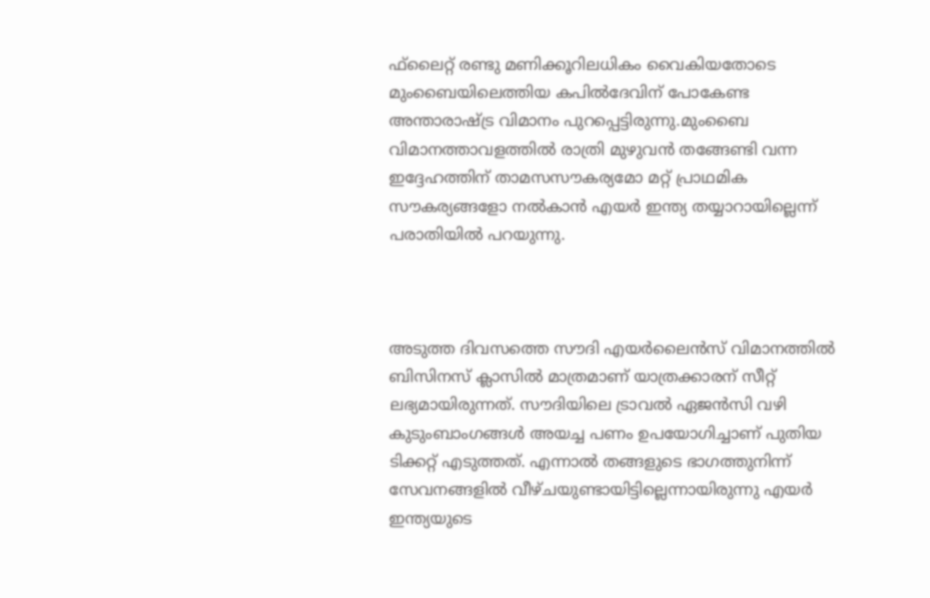ഫ്‌ലൈറ്റ് രണ്ടു മണിക്കൂറിലധികം വൈകിയതോടെ മുംബൈയിലെത്തിയ കപില്‍ദേവിന് പോകേണ്ട അന്താരാഷ്ട്ര വിമാനം പുറപ്പെട്ടിരുന്നു.മുംബൈ വിമാനത്താവളത്തില്‍ രാത്രി മുഴുവന്‍ തങ്ങേണ്ടി വന്ന ഇദ്ദേഹത്തിന് താമസസൗകര്യമോ മറ്റ് പ്രാഥമിക സൗകര്യങ്ങളോ നല്‍കാന്‍ എയര്‍ ഇന്ത്യ തയ്യാറായില്ലെന്ന് പരാതിയില്‍ പറയുന്നു.



അടുത്ത ദിവസത്തെ സൗദി എയര്‍ലൈന്‍സ് വിമാനത്തില്‍ ബിസിനസ് ക്ലാസില്‍ മാത്രമാണ് യാത്രക്കാരന് സീറ്റ് ലഭ്യമായിരുന്നത്. സൗദിയിലെ ട്രാവല്‍ ഏജന്‍സി വഴി കുടുംബാംഗങ്ങള്‍ അയച്ച പണം ഉപയോഗിച്ചാണ് പുതിയ ടിക്കറ്റ് എടുത്തത്. എന്നാല്‍ തങ്ങളുടെ ഭാഗത്തുനിന്ന് സേവനങ്ങളില്‍ വീഴ്ചയുണ്ടായിട്ടില്ലെന്നായിരുന്നു എയര്‍ ഇന്ത്യയുടെ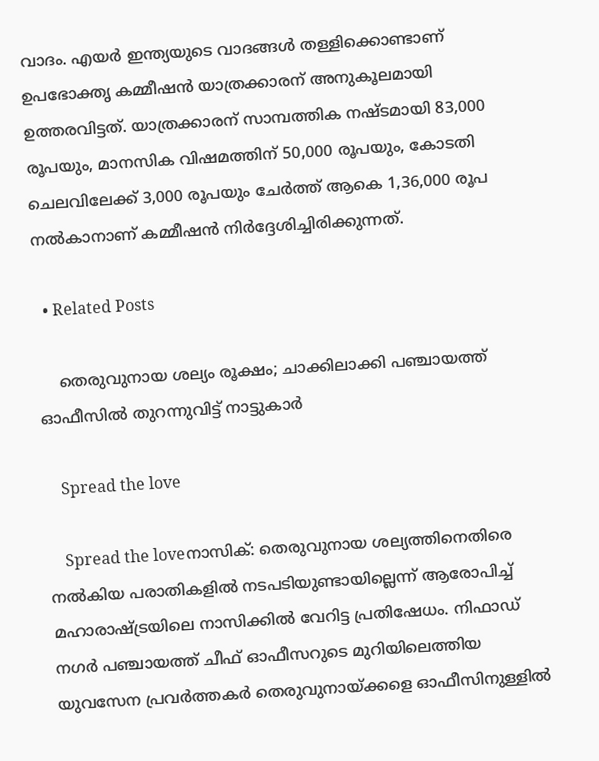വാദം. എയര്‍ ഇന്ത്യയുടെ വാദങ്ങള്‍ തള്ളിക്കൊണ്ടാണ് ഉപഭോക്തൃ കമ്മീഷന്‍ യാത്രക്കാരന് അനുകൂലമായി ഉത്തരവിട്ടത്. യാത്രക്കാരന് സാമ്പത്തിക നഷ്ടമായി 83,000 രൂപയും, മാനസിക വിഷമത്തിന് 50,000 രൂപയും, കോടതി ചെലവിലേക്ക് 3,000 രൂപയും ചേര്‍ത്ത് ആകെ 1,36,000 രൂപ നല്‍കാനാണ് കമ്മീഷന്‍ നിര്‍ദ്ദേശിച്ചിരിക്കുന്നത്.

  • Related Posts

    തെരുവുനായ ശല്യം രൂക്ഷം; ചാക്കിലാക്കി പഞ്ചായത്ത് ഓഫീസിൽ തുറന്നുവിട്ട് നാട്ടുകാർ

    Spread the love

    Spread the loveനാസിക്: തെരുവുനായ ശല്യത്തിനെതിരെ നൽകിയ പരാതികളിൽ നടപടിയുണ്ടായില്ലെന്ന് ആരോപിച്ച് മഹാരാഷ്ട്രയിലെ നാസിക്കിൽ വേറിട്ട പ്രതിഷേധം. നിഫാഡ് നഗർ പഞ്ചായത്ത് ചീഫ് ഓഫീസറുടെ മുറിയിലെത്തിയ യുവസേന പ്രവർത്തകർ തെരുവുനായ്ക്കളെ ഓഫീസിനുള്ളിൽ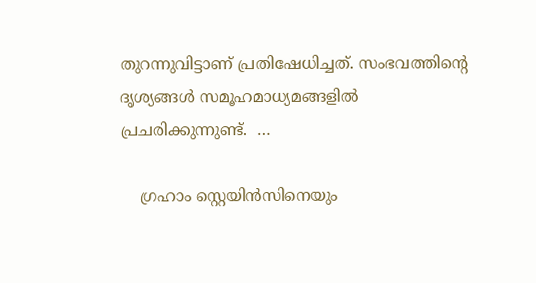തുറന്നുവിട്ടാണ് പ്രതിഷേധിച്ചത്. സംഭവത്തിന്റെ ദൃശ്യങ്ങൾ സമൂഹമാധ്യമങ്ങളിൽ പ്രചരിക്കുന്നുണ്ട്.  …

    ഗ്രഹാം സ്റ്റെയിൻസിനെയും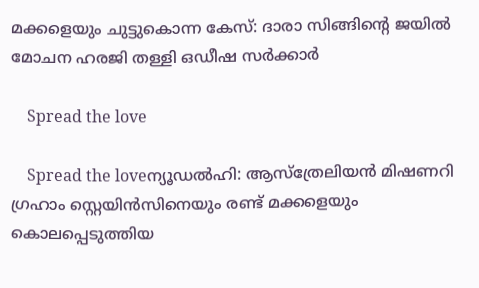മക്കളെയും ചുട്ടുകൊന്ന കേസ്: ദാരാ സിങ്ങിന്റെ ജയിൽ മോചന ഹരജി തള്ളി ഒഡീഷ സർക്കാർ

    Spread the love

    Spread the loveന്യൂഡൽഹി: ആസ്ത്രേലിയൻ മിഷണറി ഗ്രഹാം സ്റ്റെയിൻസിനെയും രണ്ട് മക്കളെയും കൊലപ്പെടുത്തിയ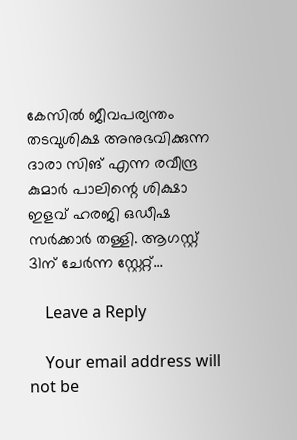കേസിൽ ജീവപര്യന്തം തടവുശിക്ഷ അനുഭവിക്കുന്ന ദാരാ സിങ് എന്ന രവീന്ദ്ര കുമാർ പാലിന്റെ ശിക്ഷാ ഇളവ് ഹരജി ഒഡീഷ സർക്കാർ തള്ളി. ആഗസ്റ്റ് 31ന് ചേർന്ന സ്റ്റേറ്റ്…

    Leave a Reply

    Your email address will not be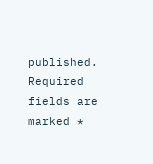published. Required fields are marked *